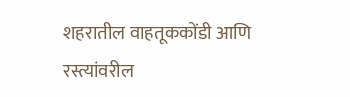शहरातील वाहतूककोंडी आणि रस्त्यांवरील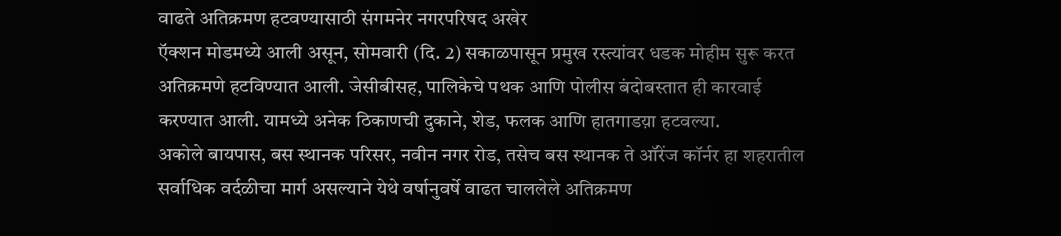वाढते अतिक्रमण हटवण्यासाठी संगमनेर नगरपरिषद अखेर
ऍक्शन मोडमध्ये आली असून, सोमवारी (दि. 2) सकाळपासून प्रमुख रस्त्यांवर धडक मोहीम सुरू करत अतिक्रमणे हटविण्यात आली. जेसीबीसह, पालिकेचे पथक आणि पोलीस बंदोबस्तात ही कारवाई करण्यात आली. यामध्ये अनेक ठिकाणची दुकाने, शेड, फलक आणि हातगाडय़ा हटवल्या.
अकोले बायपास, बस स्थानक परिसर, नवीन नगर रोड, तसेच बस स्थानक ते ऑरेंज कॉर्नर हा शहरातील सर्वाधिक वर्दळीचा मार्ग असल्याने येथे वर्षानुवर्षे वाढत चाललेले अतिक्रमण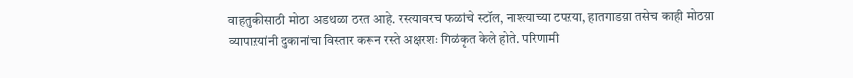वाहतुकीसाठी मोठा अडथळा ठरत आहे. रस्त्यावरच फळांचे स्टॉल, नाश्त्याच्या टपऱया, हातगाडय़ा तसेच काही मोठय़ा व्यापाऱयांनी दुकानांचा विस्तार करून रस्ते अक्षरशः गिळंकृत केले होते. परिणामी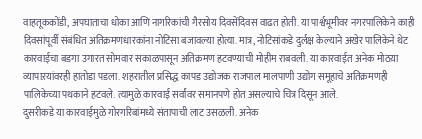वाहतूककोंडी, अपघाताचा धोका आणि नागरिकांची गैरसोय दिवसेंदिवस वाढत होती. या पार्श्वभूमीवर नगरपालिकेने काही दिवसांपूर्वी संबंधित अतिक्रमणधारकांना नोटिसा बजावल्या होत्या. मात्र, नोटिसांकडे दुर्लक्ष केल्याने अखेर पालिकेने थेट कारवाईचा बडगा उगारत सोमवार सकाळपासून अतिक्रमण हटवण्याची मोहीम राबवली. या कारवाईत अनेक मोठय़ा व्यापाऱयांवरही हातोडा पडला. शहरातील प्रसिद्ध कापड उद्योजक राजपाल मालपाणी उद्योग समूहाचे अतिक्रमणही पालिकेच्या पथकाने हटवले. त्यामुळे कारवाई सर्वांवर समानपणे होत असल्याचे चित्र दिसून आले.
दुसरीकडे या कारवाईमुळे गोरगरिबांमध्ये संतापाची लाट उसळली. अनेक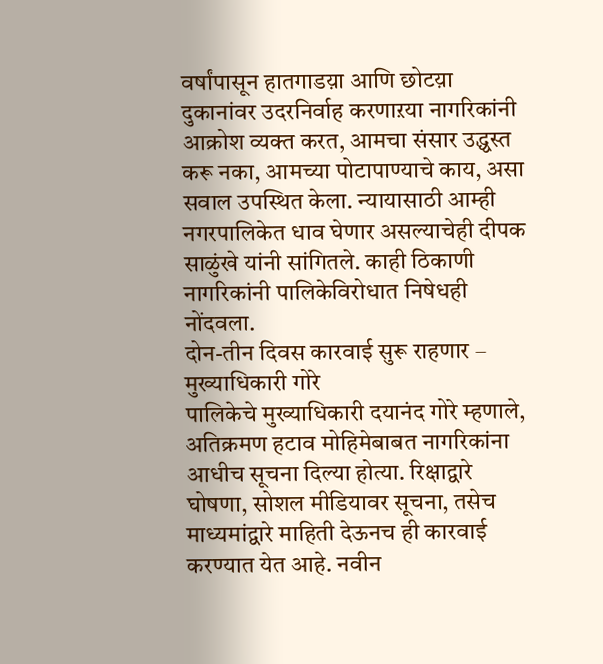वर्षांपासून हातगाडय़ा आणि छोटय़ा दुकानांवर उदरनिर्वाह करणाऱया नागरिकांनी आक्रोश व्यक्त करत, आमचा संसार उद्ध्वस्त करू नका, आमच्या पोटापाण्याचे काय, असा सवाल उपस्थित केला. न्यायासाठी आम्ही नगरपालिकेत धाव घेणार असल्याचेही दीपक साळुंखे यांनी सांगितले. काही ठिकाणी नागरिकांनी पालिकेविरोधात निषेधही नोंदवला.
दोन-तीन दिवस कारवाई सुरू राहणार – मुख्याधिकारी गोरे
पालिकेचे मुख्याधिकारी दयानंद गोरे म्हणाले, अतिक्रमण हटाव मोहिमेबाबत नागरिकांना आधीच सूचना दिल्या होत्या. रिक्षाद्वारे घोषणा, सोशल मीडियावर सूचना, तसेच माध्यमांद्वारे माहिती देऊनच ही कारवाई करण्यात येत आहे. नवीन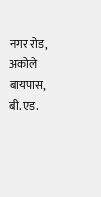नगर रोड, अकोले बायपास, बी.एड.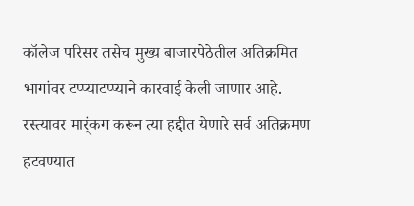कॉलेज परिसर तसेच मुख्य बाजारपेठेतील अतिक्रमित भागांवर टप्प्याटप्प्याने कारवाई केली जाणार आहे. रस्त्यावर मार्ंकग करून त्या हद्दीत येणारे सर्व अतिक्रमण हटवण्यात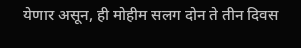येणार असून, ही मोहीम सलग दोन ते तीन दिवस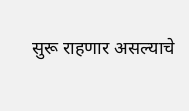सुरू राहणार असल्याचे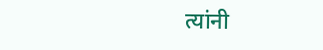त्यांनी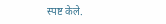स्पष्ट केले.